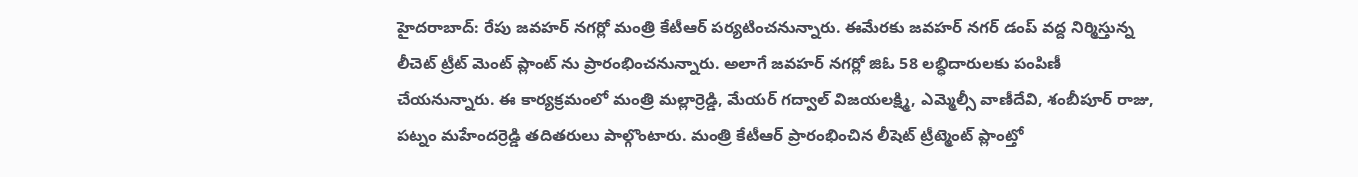హైదరాబాద్: రేపు జవహర్ నగర్లో మంత్రి కేటీఆర్ పర్యటించనున్నారు. ఈమేరకు జవహర్ నగర్ డంప్ వద్ద నిర్మిస్తున్న లీచెట్ ట్రీట్ మెంట్ ప్లాంట్ ను ప్రారంభించనున్నారు. అలాగే జవహర్ నగర్లో జిఓ 58 లబ్ధిదారులకు పంపిణీ చేయనున్నారు. ఈ కార్యక్రమంలో మంత్రి మల్లార్రెడ్డి, మేయర్ గద్వాల్ విజయలక్ష్మి, ఎమ్మెల్సీ వాణీదేవి, శంబీపూర్ రాజు, పట్నం మహేందర్రెడ్డి తదితరులు పాల్గొంటారు. మంత్రి కేటీఆర్ ప్రారంభించిన లీషెట్ ట్రీట్మెంట్ ప్లాంట్తో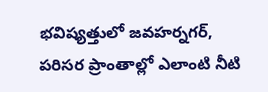భవిష్యత్తులో జవహర్నగర్, పరిసర ప్రాంతాల్లో ఎలాంటి నీటి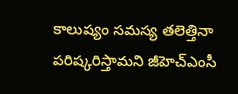కాలుష్యం సమస్య తలెత్తినా పరిష్కరిస్తామని జీహెచ్ఎంసీ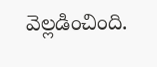వెల్లడించింది.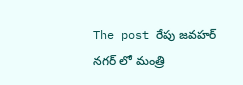The post రేపు జవహర్ నగర్ లో మంత్రి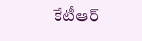కేటీఆర్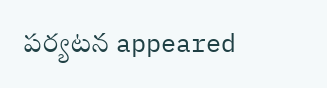పర్యటన appeared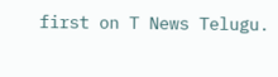first on T News Telugu.